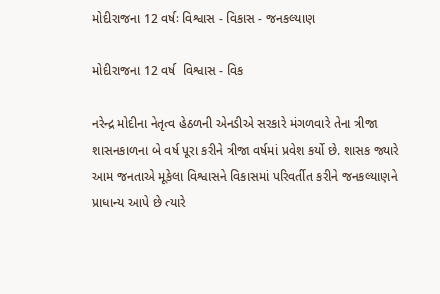મોદીરાજના 12 વર્ષઃ વિશ્વાસ - વિકાસ - જનકલ્યાણ

મોદીરાજના 12 વર્ષ  વિશ્વાસ - વિક

નરેન્દ્ર મોદીના નેતૃત્વ હેઠળની એનડીએ સરકારે મંગળવારે તેના ત્રીજા શાસનકાળના બે વર્ષ પૂરા કરીને ત્રીજા વર્ષમાં પ્રવેશ કર્યો છે. શાસક જ્યારે આમ જનતાએ મૂકેલા વિશ્વાસને વિકાસમાં પરિવર્તીત કરીને જનકલ્યાણને પ્રાધાન્ય આપે છે ત્યારે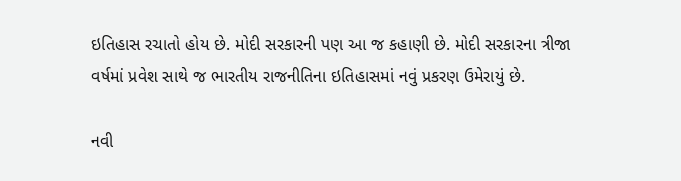ઇતિહાસ રચાતો હોય છે. મોદી સરકારની પણ આ જ કહાણી છે. મોદી સરકારના ત્રીજા વર્ષમાં પ્રવેશ સાથે જ ભારતીય રાજનીતિના ઇતિહાસમાં નવું પ્રકરણ ઉમેરાયું છે.

નવી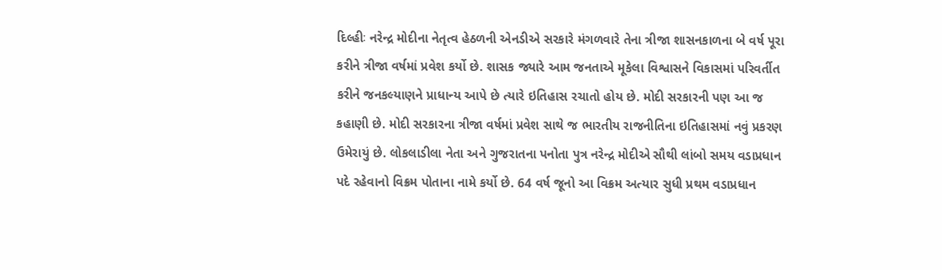દિલ્હીઃ નરેન્દ્ર મોદીના નેતૃત્વ હેઠળની એનડીએ સરકારે મંગળવારે તેના ત્રીજા શાસનકાળના બે વર્ષ પૂરા કરીને ત્રીજા વર્ષમાં પ્રવેશ કર્યો છે. શાસક જ્યારે આમ જનતાએ મૂકેલા વિશ્વાસને વિકાસમાં પરિવર્તીત કરીને જનકલ્યાણને પ્રાધાન્ય આપે છે ત્યારે ઇતિહાસ રચાતો હોય છે. મોદી સરકારની પણ આ જ કહાણી છે. મોદી સરકારના ત્રીજા વર્ષમાં પ્રવેશ સાથે જ ભારતીય રાજનીતિના ઇતિહાસમાં નવું પ્રકરણ ઉમેરાયું છે. લોકલાડીલા નેતા અને ગુજરાતના પનોતા પુત્ર નરેન્દ્ર મોદીએ સૌથી લાંબો સમય વડાપ્રધાન પદે રહેવાનો વિક્રમ પોતાના નામે કર્યો છે. 64 વર્ષ જૂનો આ વિક્રમ અત્યાર સુધી પ્રથમ વડાપ્રધાન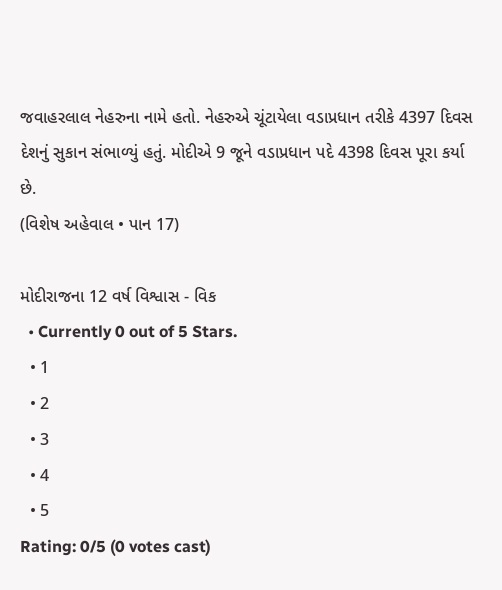જવાહરલાલ નેહરુના નામે હતો. નેહરુએ ચૂંટાયેલા વડાપ્રધાન તરીકે 4397 દિવસ દેશનું સુકાન સંભાળ્યું હતું. મોદીએ 9 જૂને વડાપ્રધાન પદે 4398 દિવસ પૂરા કર્યા છે.
(વિશેષ અહેવાલ • પાન 17)

મોદીરાજના 12 વર્ષ વિશ્વાસ - વિક
  • Currently 0 out of 5 Stars.
  • 1
  • 2
  • 3
  • 4
  • 5
Rating: 0/5 (0 votes cast)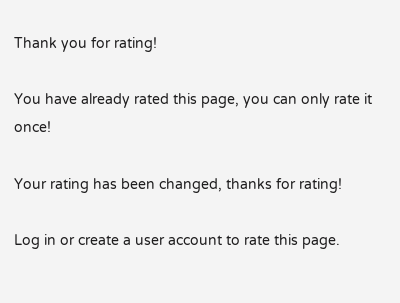Thank you for rating!

You have already rated this page, you can only rate it once!

Your rating has been changed, thanks for rating!

Log in or create a user account to rate this page.